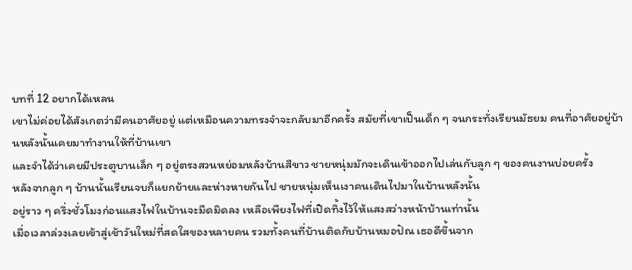บทที่ 12 อยากได้เหลน
เขาไม่ค่อยได้สังเกตว่ามีคนอาศัยอยู่ แต่เหมือนความทรงจำจะกลับมาอีกครั้ง สมัยที่เขาเป็นเด็ก ๆ จนกระทั่งเรียนมัธยม คนที่อาศัยอยู่บ้านหลังนั้นเคยมาทำงานให้ที่บ้านเขา
และจำได้ว่าเคยมีประตูบานเล็ก ๆ อยู่ตรงสวนหย่อมหลังบ้านสีขาว ชายหนุ่มมักจะเดินเข้าออกไปเล่นกับลูก ๆ ของคนงานบ่อยครั้ง
หลังจากลูก ๆ บ้านนั้นเรียนจบก็แยกย้ายและห่างหายกันไป ชายหนุ่มเห็นเงาคนเดินไปมาในบ้านหลังนั้น
อยู่ราว ๆ ครึ่งชั่วโมงก่อนแสงไฟในบ้านจะมืดมิดลง เหลือเพียงไฟที่เปิดทิ้งไว้ให้แสงสว่างหน้าบ้านเท่านั้น
เมื่อเวลาล่วงเลยเข้าสู่เช้าวันใหม่ที่สดใสของหลายคน รวมทั้งคนที่บ้านติดกับบ้านหมอปัณ เธอดีขึ้นจาก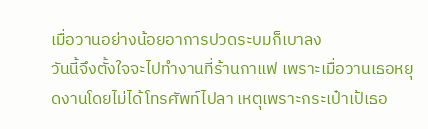เมื่อวานอย่างน้อยอาการปวดระบมก็เบาลง
วันนี้จึงตั้งใจจะไปทำงานที่ร้านกาแฟ เพราะเมื่อวานเธอหยุดงานโดยไม่ได้โทรศัพท์ไปลา เหตุเพราะกระเป๋าเป้เธอ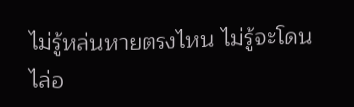ไม่รู้หล่นหายตรงไหน ไม่รู้จะโดนไล่อ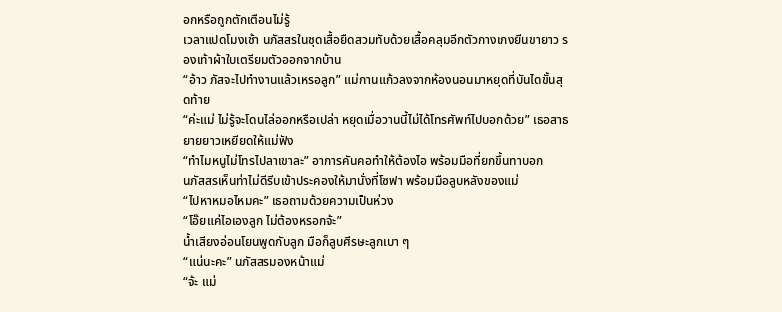อกหรือถูกตักเตือนไม่รู้
เวลาแปดโมงเช้า นภัสสรในชุดเสื้อยืดสวมทับด้วยเสื้อคลุมอีกตัวกางเกงยีนขายาว รองเท้าผ้าใบเตรียมตัวออกจากบ้าน
“อ้าว ภัสจะไปทำงานแล้วเหรอลูก” แม่กานแก้วลงจากห้องนอนมาหยุดที่บันไดขั้นสุดท้าย
“ค่ะแม่ ไม่รู้จะโดนไล่ออกหรือเปล่า หยุดเมื่อวานนี้ไม่ได้โทรศัพท์ไปบอกด้วย” เธอสาธยายยาวเหยียดให้แม่ฟัง
“ทำไมหนูไม่โทรไปลาเขาละ” อาการคันคอทำให้ต้องไอ พร้อมมือที่ยกขึ้นทาบอก
นภัสสรเห็นท่าไม่ดีรีบเข้าประคองให้มานั่งที่โซฟา พร้อมมือลูบหลังของแม่
“ไปหาหมอไหมคะ” เธอถามด้วยความเป็นห่วง
“โอ๊ยแค่ไอเองลูก ไม่ต้องหรอกจ้ะ”
น้ำเสียงอ่อนโยนพูดกับลูก มือก็ลูบศีรษะลูกเบา ๆ
“แน่นะคะ” นภัสสรมองหน้าแม่
“จ้ะ แม่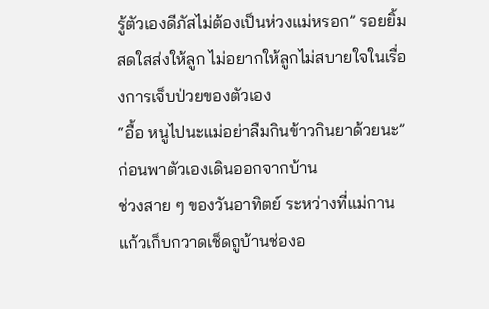รู้ตัวเองดีภัสไม่ต้องเป็นห่วงแม่หรอก” รอยยิ้มสดใสส่งให้ลูก ไม่อยากให้ลูกไม่สบายใจในเรื่องการเจ็บป่วยของตัวเอง
“อื้อ หนูไปนะแม่อย่าลืมกินข้าวกินยาด้วยนะ” ก่อนพาตัวเองเดินออกจากบ้าน
ช่วงสาย ๆ ของวันอาทิตย์ ระหว่างที่แม่กานแก้วเก็บกวาดเช็ดถูบ้านช่องอ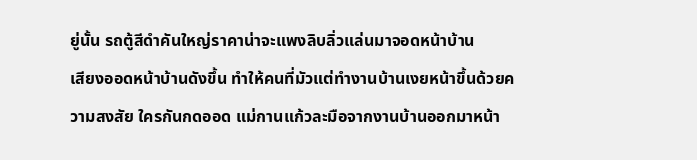ยู่นั้น รถตู้สีดำคันใหญ่ราคาน่าจะแพงลิบลิ่วแล่นมาจอดหน้าบ้าน
เสียงออดหน้าบ้านดังขึ้น ทำให้คนที่มัวแต่ทำงานบ้านเงยหน้าขึ้นด้วยความสงสัย ใครกันกดออด แม่กานแก้วละมือจากงานบ้านออกมาหน้า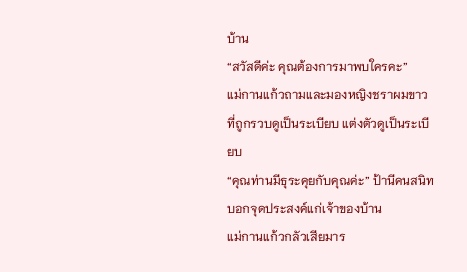บ้าน
“สวัสดีค่ะ คุณต้องการมาพบใครคะ”
แม่กานแก้วถามและมองหญิงชราผมขาวที่ถูกรวบดูเป็นระเบียบ แต่งตัวดูเป็นระเบียบ
“คุณท่านมีธุระคุยกับคุณค่ะ” ป้านีคนสนิทบอกจุดประสงค์แก่เจ้าของบ้าน
แม่กานแก้วกลัวเสียมาร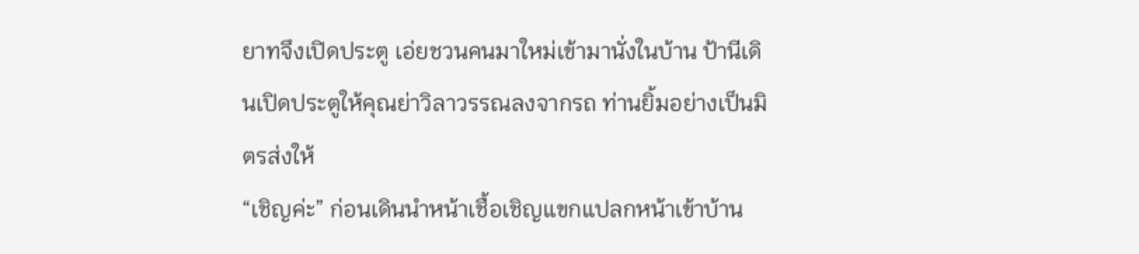ยาทจึงเปิดประตู เอ่ยชวนคนมาใหม่เข้ามานั่งในบ้าน ป้านีเดินเปิดประตูให้คุณย่าวิลาวรรณลงจากรถ ท่านยิ้มอย่างเป็นมิตรส่งให้
“เชิญค่ะ” ก่อนเดินนำหน้าเชื้อเชิญแขกแปลกหน้าเข้าบ้าน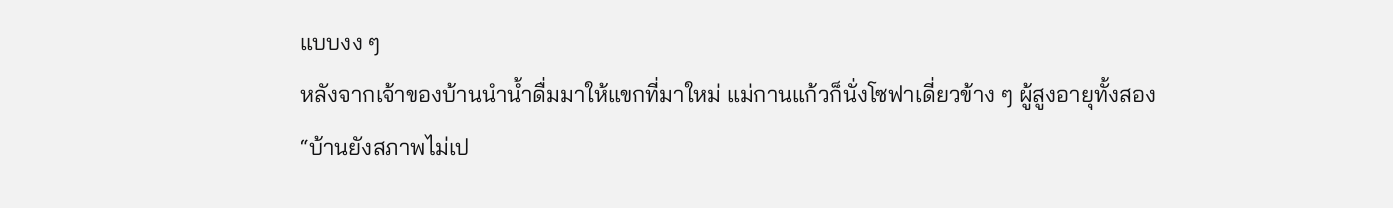แบบงง ๆ
หลังจากเจ้าของบ้านนำน้ำดื่มมาให้แขกที่มาใหม่ แม่กานแก้วก็นั่งโซฟาเดี่ยวข้าง ๆ ผู้สูงอายุทั้งสอง
“บ้านยังสภาพไม่เป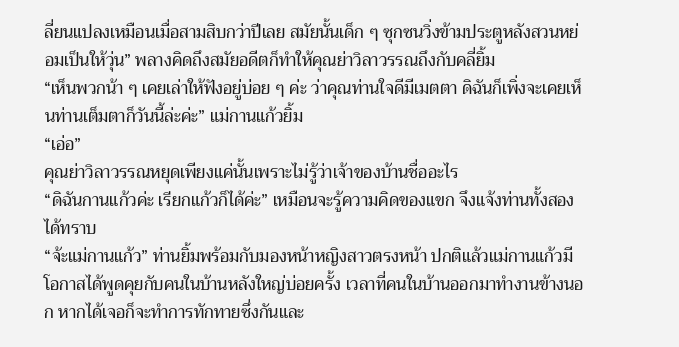ลี่ยนแปลงเหมือนเมื่อสามสิบกว่าปีเลย สมัยนั้นเด็ก ๆ ซุกซนวิ่งข้ามประตูหลังสวนหย่อมเป็นให้วุ่น” พลางคิดถึงสมัยอดีตก็ทำให้คุณย่าวิลาวรรณถึงกับคลี่ยิ้ม
“เห็นพวกน้า ๆ เคยเล่าให้ฟังอยู่บ่อย ๆ ค่ะ ว่าคุณท่านใจดีมีเมตตา ดิฉันก็เพิ่งจะเคยเห็นท่านเต็มตาก็วันนี้ล่ะค่ะ” แม่กานแก้วยิ้ม
“เอ่อ”
คุณย่าวิลาวรรณหยุดเพียงแค่นั้นเพราะไม่รู้ว่าเจ้าของบ้านชื่ออะไร
“ดิฉันกานแก้วค่ะ เรียกแก้วก็ได้ค่ะ” เหมือนจะรู้ความคิดของแขก จึงแจ้งท่านทั้งสองได้ทราบ
“จ้ะแม่กานแก้ว” ท่านยิ้มพร้อมกับมองหน้าหญิงสาวตรงหน้า ปกติแล้วแม่กานแก้วมีโอกาสได้พูดคุยกับคนในบ้านหลังใหญ่บ่อยครั้ง เวลาที่คนในบ้านออกมาทำงานข้างนอก หากได้เจอก็จะทำการทักทายซึ่งกันและ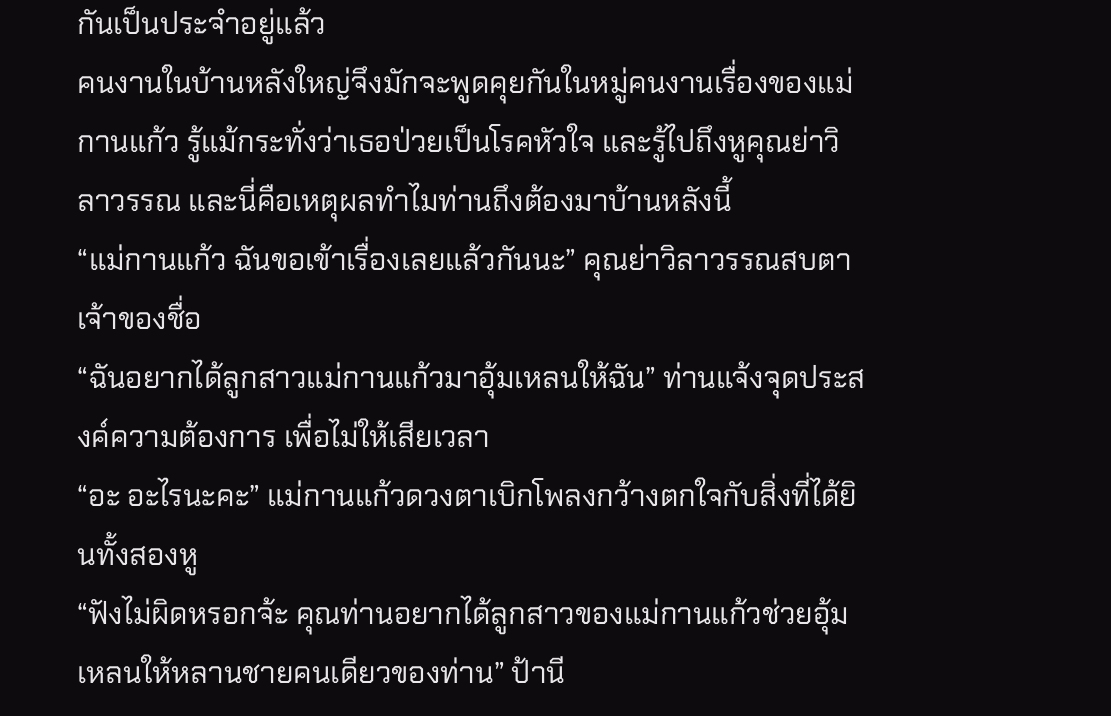กันเป็นประจำอยู่แล้ว
คนงานในบ้านหลังใหญ่จึงมักจะพูดคุยกันในหมู่คนงานเรื่องของแม่กานแก้ว รู้แม้กระทั่งว่าเธอป่วยเป็นโรคหัวใจ และรู้ไปถึงหูคุณย่าวิลาวรรณ และนี่คือเหตุผลทำไมท่านถึงต้องมาบ้านหลังนี้
“แม่กานแก้ว ฉันขอเข้าเรื่องเลยแล้วกันนะ” คุณย่าวิลาวรรณสบตาเจ้าของชื่อ
“ฉันอยากได้ลูกสาวแม่กานแก้วมาอุ้มเหลนให้ฉัน” ท่านแจ้งจุดประสงค์ความต้องการ เพื่อไม่ให้เสียเวลา
“อะ อะไรนะคะ” แม่กานแก้วดวงตาเบิกโพลงกว้างตกใจกับสิ่งที่ได้ยินทั้งสองหู
“ฟังไม่ผิดหรอกจ้ะ คุณท่านอยากได้ลูกสาวของแม่กานแก้วช่วยอุ้มเหลนให้หลานชายคนเดียวของท่าน” ป้านี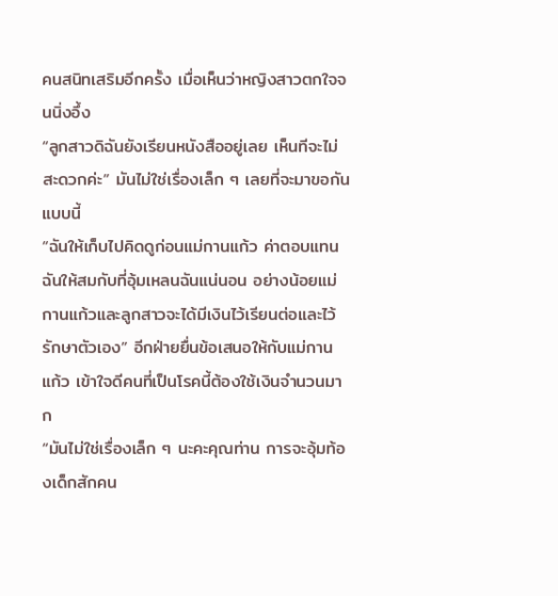คนสนิทเสริมอีกครั้ง เมื่อเห็นว่าหญิงสาวตกใจจนนิ่งอึ้ง
“ลูกสาวดิฉันยังเรียนหนังสืออยู่เลย เห็นทีจะไม่สะดวกค่ะ” มันไม่ใช่เรื่องเล็ก ๆ เลยที่จะมาขอกันแบบนี้
“ฉันให้เก็บไปคิดดูก่อนแม่กานแก้ว ค่าตอบแทนฉันให้สมกับที่อุ้มเหลนฉันแน่นอน อย่างน้อยแม่กานแก้วและลูกสาวจะได้มีเงินไว้เรียนต่อและไว้รักษาตัวเอง” อีกฝ่ายยื่นข้อเสนอให้กับแม่กานแก้ว เข้าใจดีคนที่เป็นโรคนี้ต้องใช้เงินจำนวนมาก
“มันไม่ใช่เรื่องเล็ก ๆ นะคะคุณท่าน การจะอุ้มท้องเด็กสักคน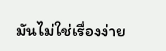มันไม่ใช่เรื่องง่าย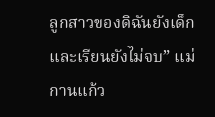ลูกสาวของดิฉันยังเด็กและเรียนยังไม่จบ” แม่กานแก้ว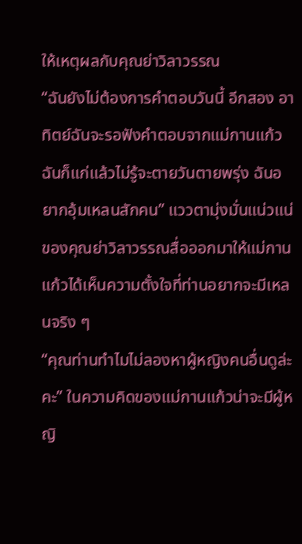ให้เหตุผลกับคุณย่าวิลาวรรณ
“ฉันยังไม่ต้องการคำตอบวันนี้ อีกสอง อาทิตย์ฉันจะรอฟังคำตอบจากแม่กานแก้ว ฉันก็แก่แล้วไม่รู้จะตายวันตายพรุ่ง ฉันอยากอุ้มเหลนสักคน” แววตามุ่งมั่นแน่วแน่ของคุณย่าวิลาวรรณสื่อออกมาให้แม่กานแก้วได้เห็นความตั้งใจที่ท่านอยากจะมีเหลนจริง ๆ
“คุณท่านทำไมไม่ลองหาผู้หญิงคนอื่นดูล่ะคะ” ในความคิดของแม่กานแก้วน่าจะมีผู้หญิ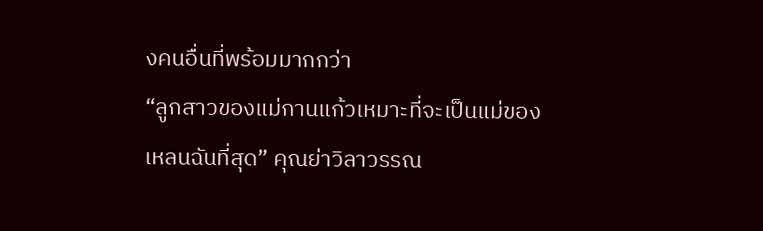งคนอื่นที่พร้อมมากกว่า
“ลูกสาวของแม่กานแก้วเหมาะที่จะเป็นแม่ของเหลนฉันที่สุด” คุณย่าวิลาวรรณ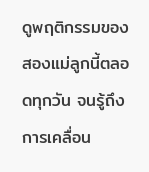ดูพฤติกรรมของสองแม่ลูกนี้ตลอดทุกวัน จนรู้ถึงการเคลื่อน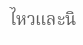ไหวและนิ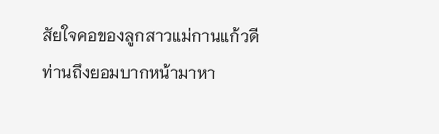สัยใจคอของลูกสาวแม่กานแก้วดี ท่านถึงยอมบากหน้ามาหา